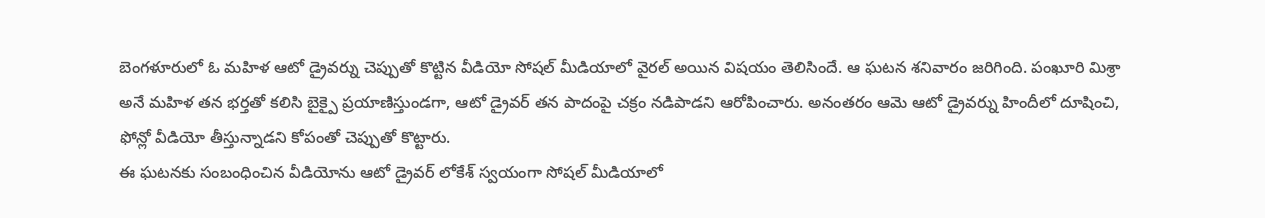బెంగళూరులో ఓ మహిళ ఆటో డ్రైవర్ను చెప్పుతో కొట్టిన వీడియో సోషల్ మీడియాలో వైరల్ అయిన విషయం తెలిసిందే. ఆ ఘటన శనివారం జరిగింది. పంఖూరి మిశ్రా అనే మహిళ తన భర్తతో కలిసి బైక్పై ప్రయాణిస్తుండగా, ఆటో డ్రైవర్ తన పాదంపై చక్రం నడిపాడని ఆరోపించారు. అనంతరం ఆమె ఆటో డ్రైవర్ను హిందీలో దూషించి, ఫోన్లో వీడియో తీస్తున్నాడని కోపంతో చెప్పుతో కొట్టారు.
ఈ ఘటనకు సంబంధించిన వీడియోను ఆటో డ్రైవర్ లోకేశ్ స్వయంగా సోషల్ మీడియాలో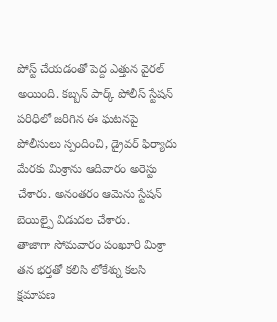పోస్ట్ చేయడంతో పెద్ద ఎత్తున వైరల్ అయింది. కబ్బన్ పార్క్ పోలీస్ స్టేషన్ పరిధిలో జరిగిన ఈ ఘటనపై పోలీసులు స్పందించి, డ్రైవర్ ఫిర్యాదు మేరకు మిశ్రాను ఆదివారం అరెస్టు చేశారు. అనంతరం ఆమెను స్టేషన్ బెయిల్పై విడుదల చేశారు.
తాజాగా సోమవారం పంఖూరి మిశ్రా తన భర్తతో కలిసి లోకేశ్ను కలసి క్షమాపణ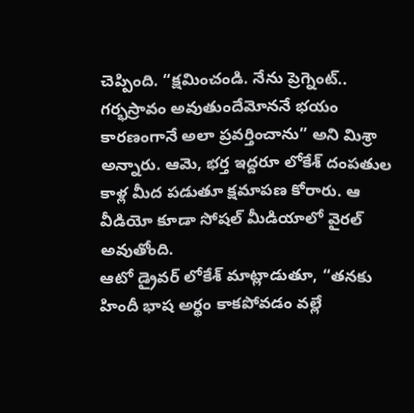చెప్పింది. “క్షమించండి. నేను ప్రెగ్నెంట్.. గర్భస్రావం అవుతుందేమోననే భయం కారణంగానే అలా ప్రవర్తించాను” అని మిశ్రా అన్నారు. ఆమె, భర్త ఇద్దరూ లోకేశ్ దంపతుల కాళ్ల మీద పడుతూ క్షమాపణ కోరారు. ఆ వీడియో కూడా సోషల్ మీడియాలో వైరల్ అవుతోంది.
ఆటో డ్రైవర్ లోకేశ్ మాట్లాడుతూ, “తనకు హిందీ భాష అర్థం కాకపోవడం వల్లే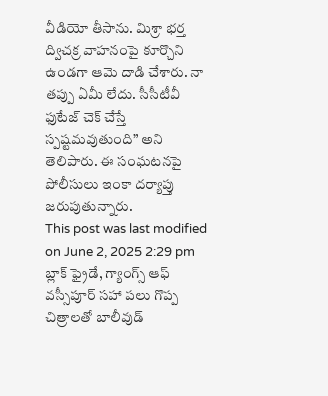వీడియో తీసాను. మిశ్రా భర్త ద్విచక్ర వాహనంపై కూర్చొని ఉండగా ఆమె దాడి చేశారు. నా తప్పు ఏమీ లేదు. సీసీటీవీ ఫుటేజ్ చెక్ చేస్తే స్పష్టమవుతుంది” అని తెలిపారు. ఈ సంఘటనపై పోలీసులు ఇంకా దర్యాప్తు జరుపుతున్నారు.
This post was last modified on June 2, 2025 2:29 pm
బ్లాక్ ఫ్రైడే, గ్యాంగ్స్ ఆఫ్ వస్సీపూర్ సహా పలు గొప్ప చిత్రాలతో బాలీవుడ్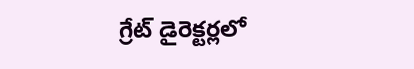గ్రేట్ డైరెక్టర్లలో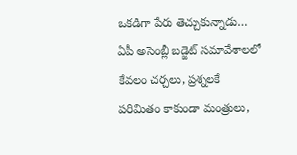ఒకడిగా పేరు తెచ్చుకున్నాడు…
ఏపీ అసెంబ్లీ బడ్జెట్ సమావేశాలలో కేవలం చర్చలు, ప్రశ్నలకే పరిమితం కాకుండా మంత్రులు,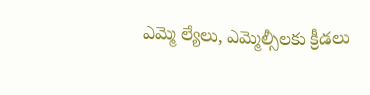ఎమ్మె ల్యేలు, ఎమ్మెల్సీలకు క్రీడలు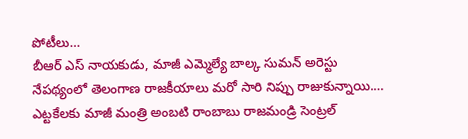పోటీలు…
బీఆర్ ఎస్ నాయకుడు, మాజీ ఎమ్మెల్యే బాల్క సుమన్ అరెస్టు నేపథ్యంలో తెలంగాణ రాజకీయాలు మరో సారి నిప్పు రాజుకున్నాయి.…
ఎట్టకేలకు మాజీ మంత్రి అంబటి రాంబాబు రాజమండ్రి సెంట్రల్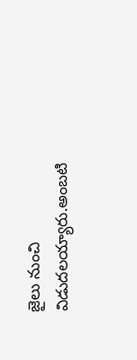జైలు నుంచి విడుదలయ్యారు.అంబటి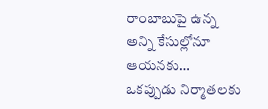రాంబాబుపై ఉన్న అన్ని కేసుల్లోనూ ఆయనకు…
ఒకప్పుడు నిర్మాతలకు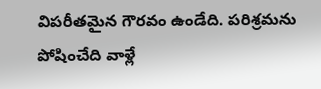విపరీతమైన గౌరవం ఉండేది. పరిశ్రమను పోషించేది వాళ్లే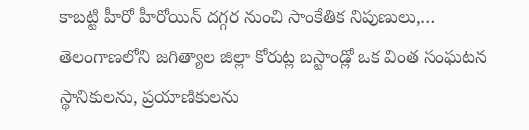కాబట్టి హీరో హీరోయిన్ దగ్గర నుంచి సాంకేతిక నిపుణులు,…
తెలంగాణలోని జగిత్యాల జిల్లా కోరుట్ల బస్టాండ్లో ఒక వింత సంఘటన స్థానికులను, ప్రయాణికులను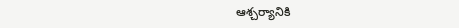ఆశ్చర్యానికి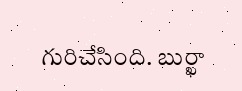గురిచేసింది. బుర్ఖా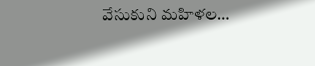వేసుకుని మహిళల…